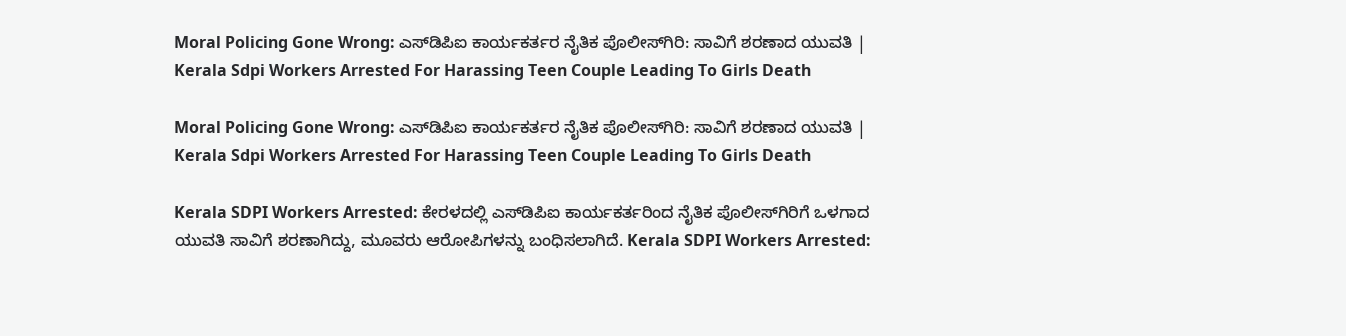Moral Policing Gone Wrong: ಎಸ್‌ಡಿಪಿಐ ಕಾರ್ಯಕರ್ತರ ನೈತಿಕ ಪೊಲೀಸ್‌ಗಿರಿ: ಸಾವಿಗೆ ಶರಣಾದ ಯುವತಿ | Kerala Sdpi Workers Arrested For Harassing Teen Couple Leading To Girls Death

Moral Policing Gone Wrong: ಎಸ್‌ಡಿಪಿಐ ಕಾರ್ಯಕರ್ತರ ನೈತಿಕ ಪೊಲೀಸ್‌ಗಿರಿ: ಸಾವಿಗೆ ಶರಣಾದ ಯುವತಿ | Kerala Sdpi Workers Arrested For Harassing Teen Couple Leading To Girls Death

Kerala SDPI Workers Arrested: ಕೇರಳದಲ್ಲಿ ಎಸ್‌ಡಿಪಿಐ ಕಾರ್ಯಕರ್ತರಿಂದ ನೈತಿಕ ಪೊಲೀಸ್‌ಗಿರಿಗೆ ಒಳಗಾದ ಯುವತಿ ಸಾವಿಗೆ ಶರಣಾಗಿದ್ದು, ಮೂವರು ಆರೋಪಿಗಳನ್ನು ಬಂಧಿಸಲಾಗಿದೆ. Kerala SDPI Workers Arrested: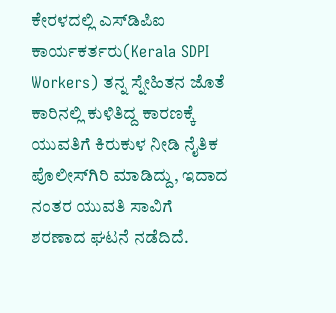ಕೇರಳದಲ್ಲಿ ಎಸ್‌ಡಿಪಿಐ ಕಾರ್ಯಕರ್ತರು(Kerala SDPI Workers) ತನ್ನ ಸ್ನೇಹಿತನ ಜೊತೆ ಕಾರಿನಲ್ಲಿ ಕುಳಿತಿದ್ದ ಕಾರಣಕ್ಕೆ ಯುವತಿಗೆ ಕಿರುಕುಳ ನೀಡಿ ನೈತಿಕ ಪೊಲೀಸ್‌ಗಿರಿ ಮಾಡಿದ್ದು, ಇದಾದ ನಂತರ ಯುವತಿ ಸಾವಿಗೆ ಶರಣಾದ ಘಟನೆ ನಡೆದಿದೆ.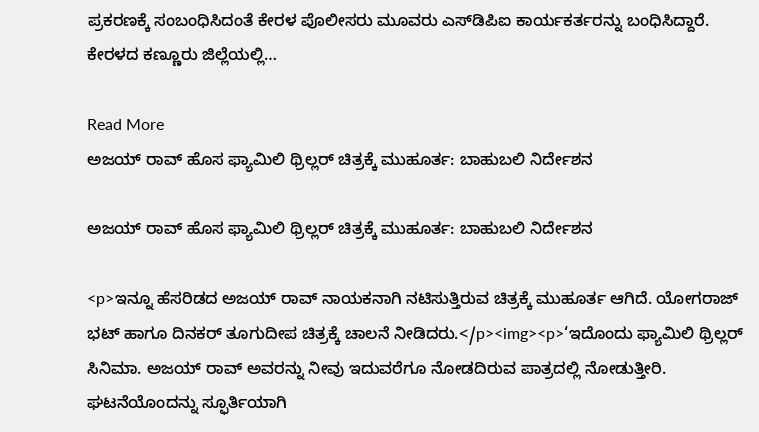ಪ್ರಕರಣಕ್ಕೆ ಸಂಬಂಧಿಸಿದಂತೆ ಕೇರಳ ಪೊಲೀಸರು ಮೂವರು ಎಸ್‌ಡಿಪಿಐ ಕಾರ್ಯಕರ್ತರನ್ನು ಬಂಧಿಸಿದ್ದಾರೆ. ಕೇರಳದ ಕಣ್ಣೂರು ಜಿಲ್ಲೆಯಲ್ಲಿ…

Read More
ಅಜಯ್‌ ರಾವ್‌ ಹೊಸ ಫ್ಯಾಮಿಲಿ ಥ್ರಿಲ್ಲರ್‌ ಚಿತ್ರಕ್ಕೆ ಮುಹೂರ್ತ: ಬಾಹುಬಲಿ ನಿರ್ದೇಶನ

ಅಜಯ್‌ ರಾವ್‌ ಹೊಸ ಫ್ಯಾಮಿಲಿ ಥ್ರಿಲ್ಲರ್‌ ಚಿತ್ರಕ್ಕೆ ಮುಹೂರ್ತ: ಬಾಹುಬಲಿ ನಿರ್ದೇಶನ

<p>ಇನ್ನೂ ಹೆಸರಿಡದ ಅಜಯ್‌ ರಾವ್‌ ನಾಯಕನಾಗಿ ನಟಿಸುತ್ತಿರುವ ಚಿತ್ರಕ್ಕೆ ಮುಹೂರ್ತ ಆಗಿದೆ. ಯೋಗರಾಜ್‌ ಭಟ್‌ ಹಾಗೂ ದಿನಕರ್‌ ತೂಗುದೀಪ ಚಿತ್ರಕ್ಕೆ ಚಾಲನೆ ನೀಡಿದರು.</p><img><p>‘ಇದೊಂದು ಫ್ಯಾಮಿಲಿ ಥ್ರಿಲ್ಲರ್ ಸಿನಿಮಾ. ಅಜಯ್‌ ರಾವ್‌ ಅವರನ್ನು ನೀವು ಇದುವರೆಗೂ ನೋಡದಿರುವ ಪಾತ್ರದಲ್ಲಿ ನೋಡುತ್ತೀರಿ. ಘಟನೆಯೊಂದನ್ನು ಸ್ಫೂರ್ತಿಯಾಗಿ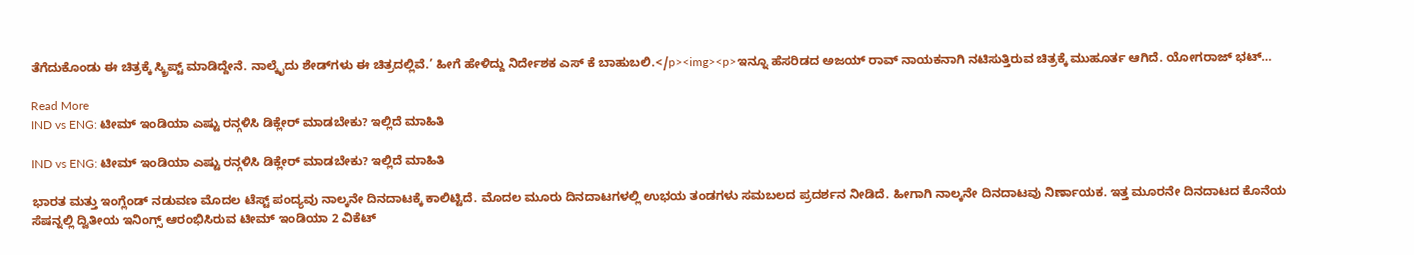ತೆಗೆದುಕೊಂಡು ಈ ಚಿತ್ರಕ್ಕೆ ಸ್ಕ್ರಿಪ್ಟ್ ಮಾಡಿದ್ದೇನೆ. ನಾಲ್ಕೈದು ಶೇಡ್‌ಗಳು ಈ ಚಿತ್ರದಲ್ಲಿವೆ.’ ಹೀಗೆ ಹೇಳಿದ್ದು ನಿರ್ದೇಶಕ ಎಸ್‌ ಕೆ ಬಾಹುಬಲಿ.</p><img><p>ಇನ್ನೂ ಹೆಸರಿಡದ ಅಜಯ್‌ ರಾವ್‌ ನಾಯಕನಾಗಿ ನಟಿಸುತ್ತಿರುವ ಚಿತ್ರಕ್ಕೆ ಮುಹೂರ್ತ ಆಗಿದೆ. ಯೋಗರಾಜ್‌ ಭಟ್‌…

Read More
IND vs ENG: ಟೀಮ್ ಇಂಡಿಯಾ ಎಷ್ಟು ರನ್ಗಳಿಸಿ ಡಿಕ್ಲೇರ್ ಮಾಡಬೇಕು? ಇಲ್ಲಿದೆ ಮಾಹಿತಿ

IND vs ENG: ಟೀಮ್ ಇಂಡಿಯಾ ಎಷ್ಟು ರನ್ಗಳಿಸಿ ಡಿಕ್ಲೇರ್ ಮಾಡಬೇಕು? ಇಲ್ಲಿದೆ ಮಾಹಿತಿ

ಭಾರತ ಮತ್ತು ಇಂಗ್ಲೆಂಡ್ ನಡುವಣ ಮೊದಲ ಟೆಸ್ಟ್ ಪಂದ್ಯವು ನಾಲ್ಕನೇ ದಿನದಾಟಕ್ಕೆ ಕಾಲಿಟ್ಟಿದೆ. ಮೊದಲ ಮೂರು ದಿನದಾಟಗಳಲ್ಲಿ ಉಭಯ ತಂಡಗಳು ಸಮಬಲದ ಪ್ರದರ್ಶನ ನೀಡಿದೆ. ಹೀಗಾಗಿ ನಾಲ್ಕನೇ ದಿನದಾಟವು ನಿರ್ಣಾಯಕ. ಇತ್ತ ಮೂರನೇ ದಿನದಾಟದ ಕೊನೆಯ ಸೆಷನ್ನಲ್ಲಿ ದ್ವಿತೀಯ ಇನಿಂಗ್ಸ್ ಆರಂಭಿಸಿರುವ ಟೀಮ್ ಇಂಡಿಯಾ 2 ವಿಕೆಟ್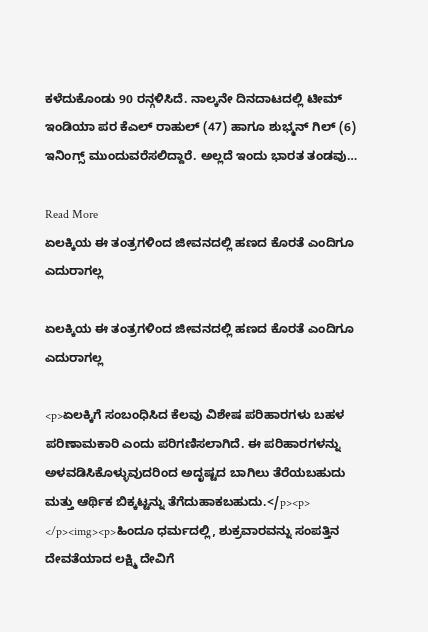ಕಳೆದುಕೊಂಡು 90 ರನ್ಗಳಿಸಿದೆ. ನಾಲ್ಕನೇ ದಿನದಾಟದಲ್ಲಿ ಟೀಮ್ ಇಂಡಿಯಾ ಪರ ಕೆಎಲ್ ರಾಹುಲ್ (47) ಹಾಗೂ ಶುಭ್ಮನ್ ಗಿಲ್ (6) ಇನಿಂಗ್ಸ್ ಮುಂದುವರೆಸಲಿದ್ದಾರೆ. ಅಲ್ಲದೆ ಇಂದು ಭಾರತ ತಂಡವು…

Read More
ಏಲಕ್ಕಿಯ ಈ ತಂತ್ರಗಳಿಂದ ಜೀವನದಲ್ಲಿ ಹಣದ ಕೊರತೆ ಎಂದಿಗೂ ಎದುರಾಗಲ್ಲ

ಏಲಕ್ಕಿಯ ಈ ತಂತ್ರಗಳಿಂದ ಜೀವನದಲ್ಲಿ ಹಣದ ಕೊರತೆ ಎಂದಿಗೂ ಎದುರಾಗಲ್ಲ

<p>ಏಲಕ್ಕಿಗೆ ಸಂಬಂಧಿಸಿದ ಕೆಲವು ವಿಶೇಷ ಪರಿಹಾರಗಳು ಬಹಳ ಪರಿಣಾಮಕಾರಿ ಎಂದು ಪರಿಗಣಿಸಲಾಗಿದೆ. ಈ ಪರಿಹಾರಗಳನ್ನು ಅಳವಡಿಸಿಕೊಳ್ಳುವುದರಿಂದ ಅದೃಷ್ಟದ ಬಾಗಿಲು ತೆರೆಯಬಹುದು ಮತ್ತು ಆರ್ಥಿಕ ಬಿಕ್ಕಟ್ಟನ್ನು ತೆಗೆದುಹಾಕಬಹುದು.</p><p> </p><img><p>ಹಿಂದೂ ಧರ್ಮದಲ್ಲಿ, ಶುಕ್ರವಾರವನ್ನು ಸಂಪತ್ತಿನ ದೇವತೆಯಾದ ಲಕ್ಷ್ಮಿ ದೇವಿಗೆ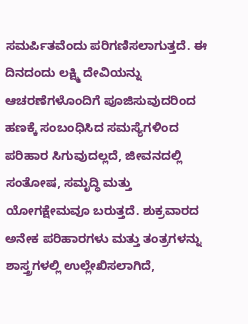ಸಮರ್ಪಿತವೆಂದು ಪರಿಗಣಿಸಲಾಗುತ್ತದೆ. ಈ ದಿನದಂದು ಲಕ್ಷ್ಮಿ ದೇವಿಯನ್ನು ಆಚರಣೆಗಳೊಂದಿಗೆ ಪೂಜಿಸುವುದರಿಂದ ಹಣಕ್ಕೆ ಸಂಬಂಧಿಸಿದ ಸಮಸ್ಯೆಗಳಿಂದ ಪರಿಹಾರ ಸಿಗುವುದಲ್ಲದೆ, ಜೀವನದಲ್ಲಿ ಸಂತೋಷ, ಸಮೃದ್ಧಿ ಮತ್ತು ಯೋಗಕ್ಷೇಮವೂ ಬರುತ್ತದೆ. ಶುಕ್ರವಾರದ ಅನೇಕ ಪರಿಹಾರಗಳು ಮತ್ತು ತಂತ್ರಗಳನ್ನು ಶಾಸ್ತ್ರಗಳಲ್ಲಿ ಉಲ್ಲೇಖಿಸಲಾಗಿದೆ,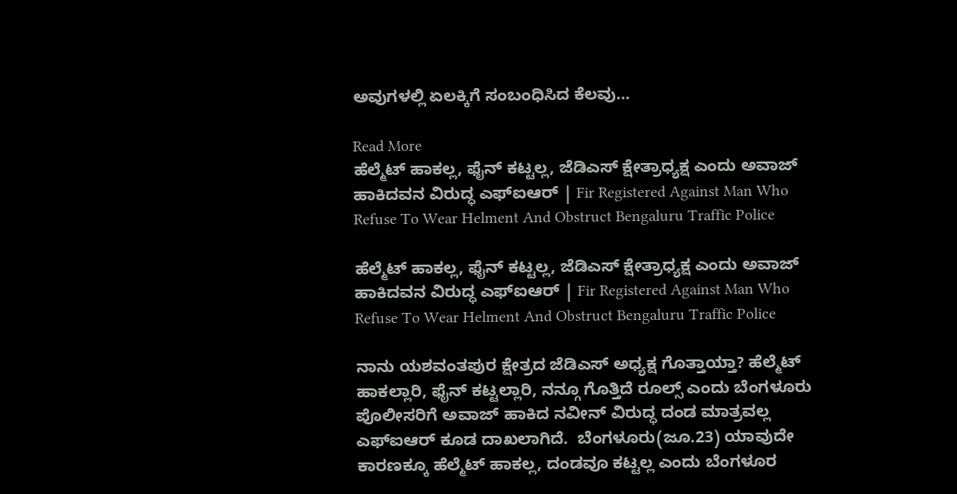ಅವುಗಳಲ್ಲಿ ಏಲಕ್ಕಿಗೆ ಸಂಬಂಧಿಸಿದ ಕೆಲವು…

Read More
ಹೆಲ್ಮೆಟ್ ಹಾಕಲ್ಲ, ಫೈನ್ ಕಟ್ಟಲ್ಲ, ಜೆಡಿಎಸ್ ಕ್ಷೇತ್ರಾಧ್ಯಕ್ಷ ಎಂದು ಅವಾಜ್ ಹಾಕಿದವನ ವಿರುದ್ಧ ಎಫ್ಐಆರ್ | Fir Registered Against Man Who Refuse To Wear Helment And Obstruct Bengaluru Traffic Police

ಹೆಲ್ಮೆಟ್ ಹಾಕಲ್ಲ, ಫೈನ್ ಕಟ್ಟಲ್ಲ, ಜೆಡಿಎಸ್ ಕ್ಷೇತ್ರಾಧ್ಯಕ್ಷ ಎಂದು ಅವಾಜ್ ಹಾಕಿದವನ ವಿರುದ್ಧ ಎಫ್ಐಆರ್ | Fir Registered Against Man Who Refuse To Wear Helment And Obstruct Bengaluru Traffic Police

ನಾನು ಯಶವಂತಪುರ ಕ್ಷೇತ್ರದ ಜೆಡಿಎಸ್ ಅಧ್ಯಕ್ಷ ಗೊತ್ತಾಯ್ತಾ? ಹೆಲ್ಮೆಟ್ ಹಾಕಲ್ಲಾರಿ, ಫೈನ್ ಕಟ್ಟಲ್ಲಾರಿ, ನನ್ಗೂ ಗೊತ್ತಿದೆ ರೂಲ್ಸ್ ಎಂದು ಬೆಂಗಳೂರು ಪೊಲೀಸರಿಗೆ ಅವಾಜ್ ಹಾಕಿದ ನವೀನ್ ವಿರುದ್ಧ ದಂಡ ಮಾತ್ರವಲ್ಲ ಎಫ್ಐಆರ್ ಕೂಡ ದಾಖಲಾಗಿದೆ.  ಬೆಂಗಳೂರು(ಜೂ.23) ಯಾವುದೇ ಕಾರಣಕ್ಕೂ ಹೆಲ್ಮೆಟ್ ಹಾಕಲ್ಲ, ದಂಡವೂ ಕಟ್ಟಲ್ಲ ಎಂದು ಬೆಂಗಳೂರ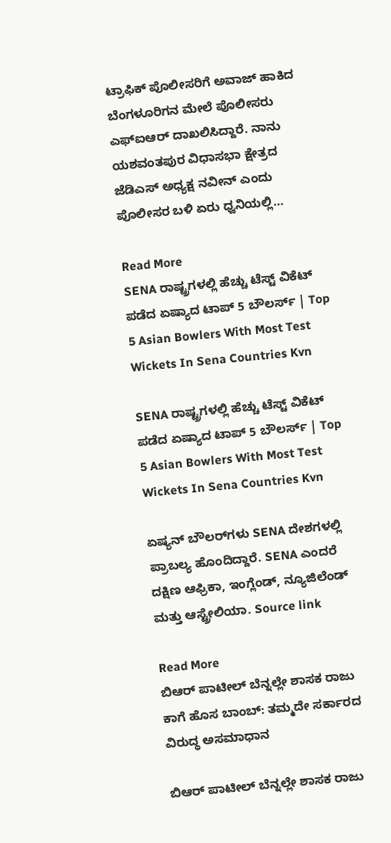ಟ್ರಾಫಿಕ್ ಪೊಲೀಸರಿಗೆ ಅವಾಜ್ ಹಾಕಿದ ಬೆಂಗಳೂರಿಗನ ಮೇಲೆ ಪೊಲೀಸರು ಎಫ್ಐಆರ್ ದಾಖಲಿಸಿದ್ದಾರೆ. ನಾನು ಯಶವಂತಪುರ ವಿಧಾಸಭಾ ಕ್ಷೇತ್ರದ ಜೆಡಿಎಸ್ ಅಧ್ಯಕ್ಷ ನವೀನ್ ಎಂದು ಪೊಲೀಸರ ಬಳಿ ಏರು ಧ್ವನಿಯಲ್ಲಿ…

Read More
SENA ರಾಷ್ಟ್ರಗಳಲ್ಲಿ ಹೆಚ್ಚು ಟೆಸ್ಟ್ ವಿಕೆಟ್ ಪಡೆದ ಏಷ್ಯಾದ ಟಾಪ್ 5 ಬೌಲರ್ಸ್‌ | Top 5 Asian Bowlers With Most Test Wickets In Sena Countries Kvn

SENA ರಾಷ್ಟ್ರಗಳಲ್ಲಿ ಹೆಚ್ಚು ಟೆಸ್ಟ್ ವಿಕೆಟ್ ಪಡೆದ ಏಷ್ಯಾದ ಟಾಪ್ 5 ಬೌಲರ್ಸ್‌ | Top 5 Asian Bowlers With Most Test Wickets In Sena Countries Kvn

ಏಷ್ಯನ್ ಬೌಲರ್‌ಗಳು SENA ದೇಶಗಳಲ್ಲಿ ಪ್ರಾಬಲ್ಯ ಹೊಂದಿದ್ದಾರೆ. SENA ಎಂದರೆ ದಕ್ಷಿಣ ಆಫ್ರಿಕಾ, ಇಂಗ್ಲೆಂಡ್, ನ್ಯೂಜಿಲೆಂಡ್ ಮತ್ತು ಆಸ್ಟ್ರೇಲಿಯಾ. Source link

Read More
ಬಿಆರ್ ಪಾಟೀಲ್ ಬೆನ್ನಲ್ಲೇ ಶಾಸಕ ರಾಜು ಕಾಗೆ ಹೊಸ ಬಾಂಬ್‌: ತಮ್ಮದೇ ಸರ್ಕಾರದ ವಿರುದ್ಧ ಅಸಮಾಧಾನ

ಬಿಆರ್ ಪಾಟೀಲ್ ಬೆನ್ನಲ್ಲೇ ಶಾಸಕ ರಾಜು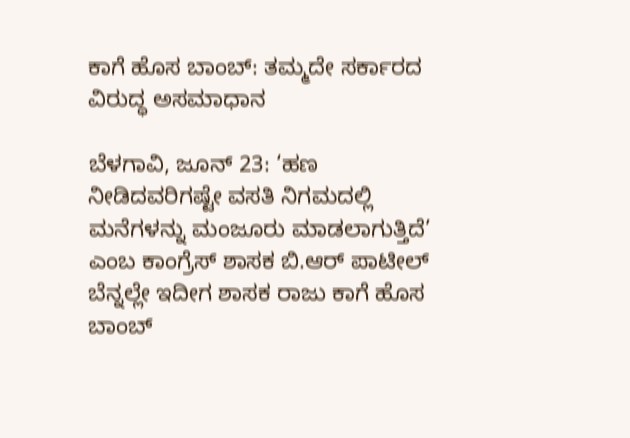ಕಾಗೆ ಹೊಸ ಬಾಂಬ್‌: ತಮ್ಮದೇ ಸರ್ಕಾರದ ವಿರುದ್ಧ ಅಸಮಾಧಾನ

ಬೆಳಗಾವಿ, ಜೂನ್ 23: ‘ಹಣ ನೀಡಿದವರಿಗಷ್ಟೇ ವಸತಿ ನಿಗಮದಲ್ಲಿ ಮನೆಗಳನ್ನು ಮಂಜೂರು ಮಾಡಲಾಗುತ್ತಿದೆ’ ಎಂಬ ಕಾಂಗ್ರೆಸ್ ಶಾಸಕ ಬಿ.ಆರ್ ಪಾಟೀಲ್ ಬೆನ್ನಲ್ಲೇ ಇದೀಗ ಶಾಸಕ ರಾಜು ಕಾಗೆ ಹೊಸ ಬಾಂಬ್‌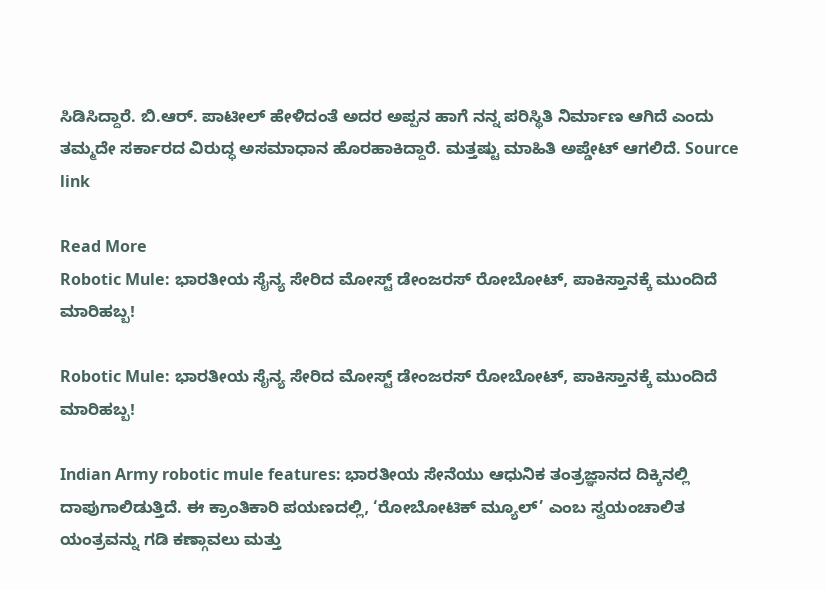ಸಿಡಿಸಿದ್ದಾರೆ. ಬಿ.ಆರ್. ಪಾಟೀಲ್ ಹೇಳಿದಂತೆ ಅದರ ಅಪ್ಪನ ಹಾಗೆ ನನ್ನ ಪರಿಸ್ಥಿತಿ ನಿರ್ಮಾಣ ಆಗಿದೆ ಎಂದು ತಮ್ಮದೇ ಸರ್ಕಾರದ ವಿರುದ್ಧ ಅಸಮಾಧಾನ ಹೊರಹಾಕಿದ್ದಾರೆ. ಮತ್ತಷ್ಟು ಮಾಹಿತಿ ಅಪ್ಡೇಟ್ ಆಗಲಿದೆ. Source link

Read More
Robotic Mule: ಭಾರತೀಯ ಸೈನ್ಯ ಸೇರಿದ ಮೋಸ್ಟ್ ಡೇಂಜರಸ್ ರೋಬೋಟ್, ಪಾಕಿಸ್ತಾನಕ್ಕೆ ಮುಂದಿದೆ ಮಾರಿಹಬ್ಬ!

Robotic Mule: ಭಾರತೀಯ ಸೈನ್ಯ ಸೇರಿದ ಮೋಸ್ಟ್ ಡೇಂಜರಸ್ ರೋಬೋಟ್, ಪಾಕಿಸ್ತಾನಕ್ಕೆ ಮುಂದಿದೆ ಮಾರಿಹಬ್ಬ!

Indian Army robotic mule features: ಭಾರತೀಯ ಸೇನೆಯು ಆಧುನಿಕ ತಂತ್ರಜ್ಞಾನದ ದಿಕ್ಕಿನಲ್ಲಿ ದಾಪುಗಾಲಿಡುತ್ತಿದೆ. ಈ ಕ್ರಾಂತಿಕಾರಿ ಪಯಣದಲ್ಲಿ, ‘ರೋಬೋಟಿಕ್ ಮ್ಯೂಲ್’ ಎಂಬ ಸ್ವಯಂಚಾಲಿತ ಯಂತ್ರವನ್ನು ಗಡಿ ಕಣ್ಗಾವಲು ಮತ್ತು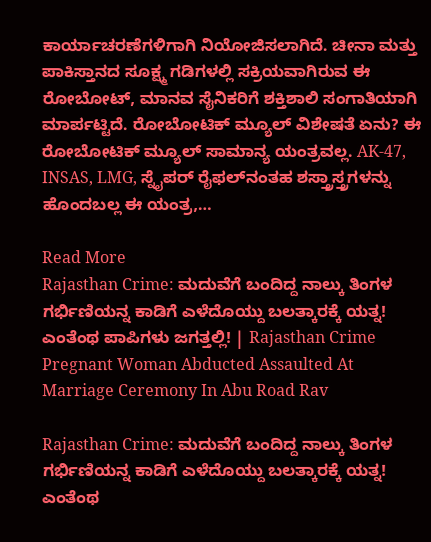ಕಾರ್ಯಾಚರಣೆಗಳಿಗಾಗಿ ನಿಯೋಜಿಸಲಾಗಿದೆ. ಚೀನಾ ಮತ್ತು ಪಾಕಿಸ್ತಾನದ ಸೂಕ್ಷ್ಮ ಗಡಿಗಳಲ್ಲಿ ಸಕ್ರಿಯವಾಗಿರುವ ಈ ರೋಬೋಟ್, ಮಾನವ ಸೈನಿಕರಿಗೆ ಶಕ್ತಿಶಾಲಿ ಸಂಗಾತಿಯಾಗಿ ಮಾರ್ಪಟ್ಟಿದೆ. ರೋಬೋಟಿಕ್ ಮ್ಯೂಲ್‌ ವಿಶೇಷತೆ ಏನು? ಈ ರೋಬೋಟಿಕ್ ಮ್ಯೂಲ್ ಸಾಮಾನ್ಯ ಯಂತ್ರವಲ್ಲ. AK-47, INSAS, LMG, ಸ್ನೈಪರ್ ರೈಫಲ್‌ನಂತಹ ಶಸ್ತ್ರಾಸ್ತ್ರಗಳನ್ನು ಹೊಂದಬಲ್ಲ ಈ ಯಂತ್ರ,…

Read More
Rajasthan Crime: ಮದುವೆಗೆ ಬಂದಿದ್ದ ನಾಲ್ಕು ತಿಂಗಳ ಗರ್ಭಿಣಿಯನ್ನ ಕಾಡಿಗೆ ಎಳೆದೊಯ್ದು ಬಲತ್ಕಾರಕ್ಕೆ ಯತ್ನ! ಎಂತೆಂಥ ಪಾಪಿಗಳು ಜಗತ್ತಲ್ಲಿ! | Rajasthan Crime Pregnant Woman Abducted Assaulted At Marriage Ceremony In Abu Road Rav

Rajasthan Crime: ಮದುವೆಗೆ ಬಂದಿದ್ದ ನಾಲ್ಕು ತಿಂಗಳ ಗರ್ಭಿಣಿಯನ್ನ ಕಾಡಿಗೆ ಎಳೆದೊಯ್ದು ಬಲತ್ಕಾರಕ್ಕೆ ಯತ್ನ! ಎಂತೆಂಥ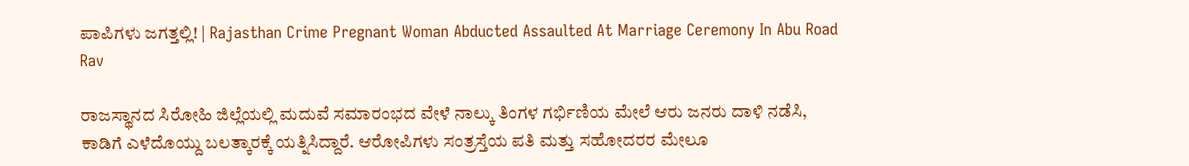ಪಾಪಿಗಳು ಜಗತ್ತಲ್ಲಿ! | Rajasthan Crime Pregnant Woman Abducted Assaulted At Marriage Ceremony In Abu Road Rav

ರಾಜಸ್ಥಾನದ ಸಿರೋಹಿ ಜಿಲ್ಲೆಯಲ್ಲಿ ಮದುವೆ ಸಮಾರಂಭದ ವೇಳೆ ನಾಲ್ಕು ತಿಂಗಳ ಗರ್ಭಿಣಿಯ ಮೇಲೆ ಆರು ಜನರು ದಾಳಿ ನಡೆಸಿ, ಕಾಡಿಗೆ ಎಳೆದೊಯ್ದು ಬಲತ್ಕಾರಕ್ಕೆ ಯತ್ನಿಸಿದ್ದಾರೆ. ಆರೋಪಿಗಳು ಸಂತ್ರಸ್ತೆಯ ಪತಿ ಮತ್ತು ಸಹೋದರರ ಮೇಲೂ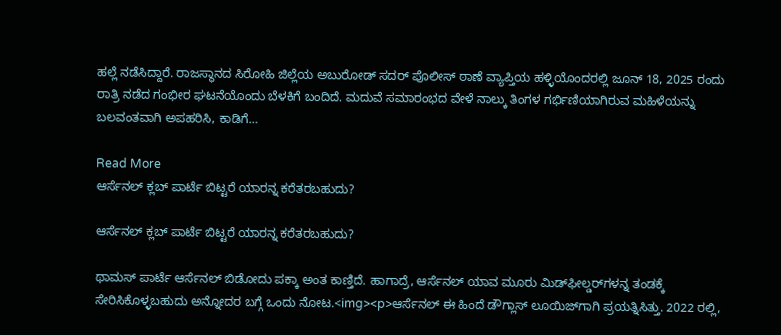ಹಲ್ಲೆ ನಡೆಸಿದ್ದಾರೆ. ರಾಜಸ್ಥಾನದ ಸಿರೋಹಿ ಜಿಲ್ಲೆಯ ಅಬುರೋಡ್ ಸದರ್ ಪೊಲೀಸ್ ಠಾಣೆ ವ್ಯಾಪ್ತಿಯ ಹಳ್ಳಿಯೊಂದರಲ್ಲಿ ಜೂನ್ 18, 2025 ರಂದು ರಾತ್ರಿ ನಡೆದ ಗಂಭೀರ ಘಟನೆಯೊಂದು ಬೆಳಕಿಗೆ ಬಂದಿದೆ. ಮದುವೆ ಸಮಾರಂಭದ ವೇಳೆ ನಾಲ್ಕು ತಿಂಗಳ ಗರ್ಭಿಣಿಯಾಗಿರುವ ಮಹಿಳೆಯನ್ನು ಬಲವಂತವಾಗಿ ಅಪಹರಿಸಿ, ಕಾಡಿಗೆ…

Read More
ಆರ್ಸೆನಲ್ ಕ್ಲಬ್‌ ಪಾರ್ಟೆ ಬಿಟ್ಟರೆ ಯಾರನ್ನ ಕರೆತರಬಹುದು?

ಆರ್ಸೆನಲ್ ಕ್ಲಬ್‌ ಪಾರ್ಟೆ ಬಿಟ್ಟರೆ ಯಾರನ್ನ ಕರೆತರಬಹುದು?

ಥಾಮಸ್ ಪಾರ್ಟೆ ಆರ್ಸೆನಲ್ ಬಿಡೋದು ಪಕ್ಕಾ ಅಂತ ಕಾಣ್ತಿದೆ. ಹಾಗಾದ್ರೆ, ಆರ್ಸೆನಲ್ ಯಾವ ಮೂರು ಮಿಡ್‌ಫೀಲ್ಡರ್‌ಗಳನ್ನ ತಂಡಕ್ಕೆ ಸೇರಿಸಿಕೊಳ್ಳಬಹುದು ಅನ್ನೋದರ ಬಗ್ಗೆ ಒಂದು ನೋಟ.<img><p>ಆರ್ಸೆನಲ್ ಈ ಹಿಂದೆ ಡೌಗ್ಲಾಸ್ ಲೂಯಿಜ್‌ಗಾಗಿ ಪ್ರಯತ್ನಿಸಿತ್ತು. 2022 ರಲ್ಲಿ,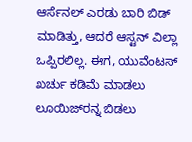ಆರ್ಸೆನಲ್ ಎರಡು ಬಾರಿ ಬಿಡ್ ಮಾಡಿತ್ತು, ಆದರೆ ಆಸ್ಟನ್ ವಿಲ್ಲಾ ಒಪ್ಪಿರಲಿಲ್ಲ. ಈಗ, ಯುವೆಂಟಸ್ ಖರ್ಚು ಕಡಿಮೆ ಮಾಡಲು ಲೂಯಿಜ್‌ರನ್ನ ಬಿಡಲು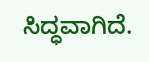ಸಿದ್ಧವಾಗಿದೆ.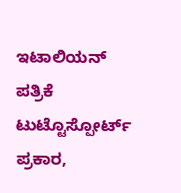ಇಟಾಲಿಯನ್ ಪತ್ರಿಕೆ ಟುಟ್ಟೊಸ್ಪೋರ್ಟ್ ಪ್ರಕಾರ,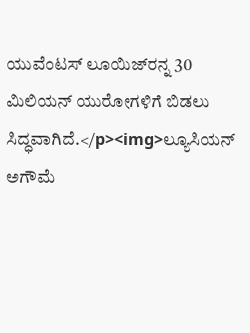ಯುವೆಂಟಸ್ ಲೂಯಿಜ್‌ರನ್ನ 30 ಮಿಲಿಯನ್ ಯುರೋಗಳಿಗೆ ಬಿಡಲು ಸಿದ್ಧವಾಗಿದೆ.</p><img>ಲ್ಯೂಸಿಯನ್ ಅಗೌಮೆ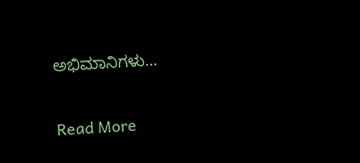ಅಭಿಮಾನಿಗಳು…

Read More